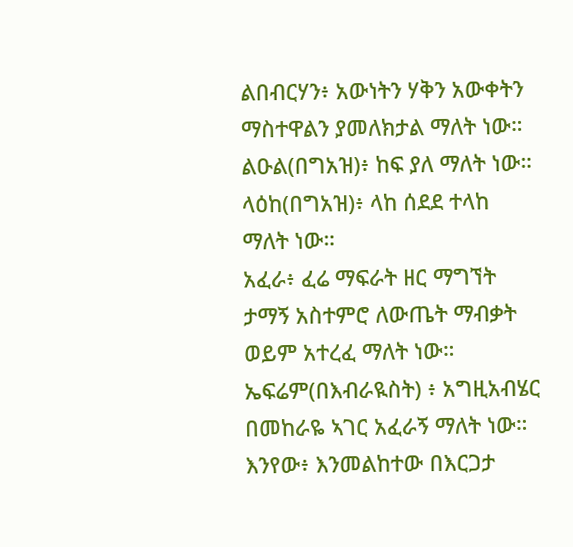ልበብርሃን፥ አውነትን ሃቅን አውቀትን ማስተዋልን ያመለክታል ማለት ነው።
ልዑል(በግአዝ)፥ ከፍ ያለ ማለት ነው።
ላዕከ(በግአዝ)፥ ላከ ሰደደ ተላከ ማለት ነው።
አፈራ፥ ፈሬ ማፍራት ዘር ማግኘት ታማኝ አስተምሮ ለውጤት ማብቃት ወይም አተረፈ ማለት ነው።
ኤፍሬም(በእብራዪስት) ፥ አግዚአብሄር በመከራዬ ኣገር አፈራኝ ማለት ነው።
እንየው፥ እንመልከተው በእርጋታ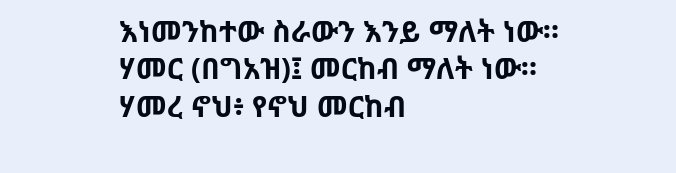እነመንከተው ስራውን እንይ ማለት ነው።
ሃመር (በግአዝ)፤ መርከብ ማለት ነው።
ሃመረ ኖህ፥ የኖህ መርከብ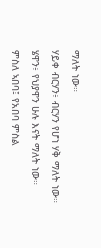ማለት ነው።
ሃይቀ ብርሃን፥ ብርሃን የሆነ ሃቅ ማለት ነው።
ሄዋን፥ የህያዋን ሁሉ እናት ማለት ነው።
ምስለ ኣበባ፤ የአበባ ምስል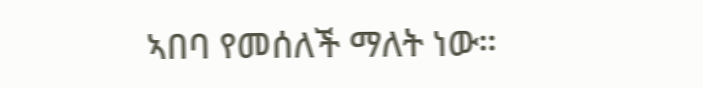ኣበባ የመሰለች ማለት ነው።